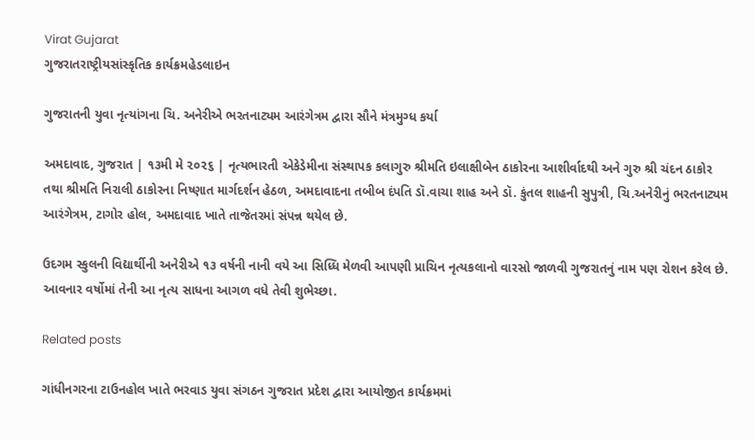Virat Gujarat
ગુજરાતરાષ્ટ્રીયસાંસ્કૃતિક કાર્યક્રમહેડલાઇન

ગુજરાતની યુવા નૃત્યાંગના ચિ. અનેરીએ ભરતનાટ્યમ આરંગેત્રમ દ્વારા સૌને મંત્રમુગ્ધ કર્યા

અમદાવાદ, ગુજરાત | ૧૩મી મે ૨૦૨૬ | નૃત્યભારતી એકેડેમીના સંસ્થાપક કલાગુરુ શ્રીમતિ ઇલાક્ષીબેન ઠાકોરના આશીર્વાદથી અને ગુરુ શ્રી ચંદન ઠાકોર તથા શ્રીમતિ નિરાલી ઠાકોરના નિષ્ણાત માર્ગદર્શન હેઠળ, અમદાવાદના તબીબ દંપતિ ડૉ.વાચા શાહ અને ડૉ. કુંતલ શાહની સુપુત્રી, ચિ.અનેરીનું ભરતનાટ્યમ આરંગેત્રમ, ટાગોર હોલ, અમદાવાદ ખાતે તાજેતરમાં સંપન્ન થયેલ છે.

ઉદગમ સ્કુલની વિદ્યાર્થીની અનેરીએ ૧૩ વર્ષની નાની વયે આ સિધ્ધિ મેળવી આપણી પ્રાચિન નૃત્યકલાનો વારસો જાળવી ગુજરાતનું નામ પણ રોશન કરેલ છે. આવનાર વર્ષોમાં તેની આ નૃત્ય સાધના આગળ વધે તેવી શુભેચ્છા.

Related posts

ગાંધીનગરના ટાઉનહોલ ખાતે ભરવાડ યુવા સંગઠન ગુજરાત પ્રદેશ દ્વારા આયોજીત કાર્યક્રમમાં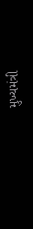મુખ્યમંત્રી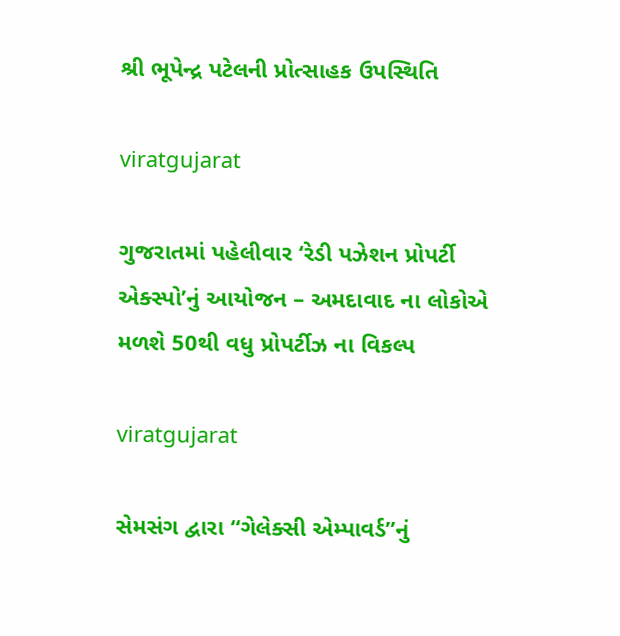શ્રી ભૂપેન્દ્ર પટેલની પ્રોત્સાહક ઉપસ્થિતિ

viratgujarat

ગુજરાતમાં પહેલીવાર ‘રેડી પઝેશન પ્રોપર્ટી એક્સ્પો’નું આયોજન – અમદાવાદ ના લોકોએ મળશે 50થી વધુ પ્રોપર્ટીઝ ના વિકલ્પ

viratgujarat

સેમસંગ દ્વારા ‘‘ગેલેક્સી એમ્પાવર્ડ’’નું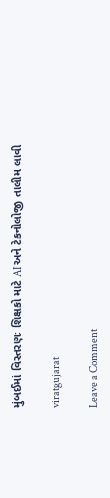મુંબઈમાં વિસ્તરણઃ શિક્ષકો માટે AI અને ટેકનોલોજી તાલીમ લાવી

viratgujarat

Leave a Comment